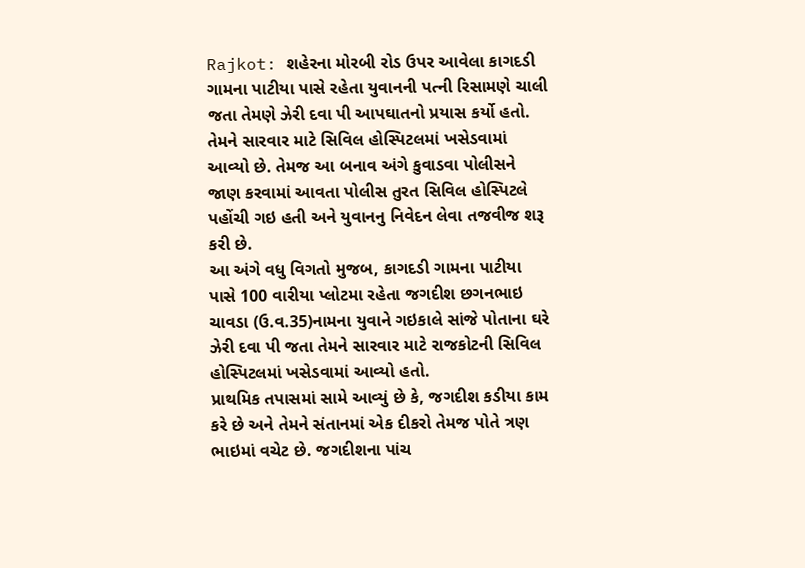Rajkot: શહેરના મોરબી રોડ ઉપર આવેલા કાગદડી ગામના પાટીયા પાસે રહેતા યુવાનની પત્ની રિસામણે ચાલી જતા તેમણે ઝેરી દવા પી આપઘાતનો પ્રયાસ કર્યો હતો. તેમને સારવાર માટે સિવિલ હોસ્પિટલમાં ખસેડવામાં આવ્યો છે. તેમજ આ બનાવ અંગે કુવાડવા પોલીસને જાણ કરવામાં આવતા પોલીસ તુરત સિવિલ હોસ્પિટલે પહોંચી ગઇ હતી અને યુવાનનુ નિવેદન લેવા તજવીજ શરૂ કરી છે.
આ અંગે વધુ વિગતો મુજબ, કાગદડી ગામના પાટીયા પાસે 100 વારીયા પ્લોટમા રહેતા જગદીશ છગનભાઇ ચાવડા (ઉ.વ.35)નામના યુવાને ગઇકાલે સાંજે પોતાના ઘરે ઝેરી દવા પી જતા તેમને સારવાર માટે રાજકોટની સિવિલ હોસ્પિટલમાં ખસેડવામાં આવ્યો હતો.
પ્રાથમિક તપાસમાં સામે આવ્યું છે કે, જગદીશ કડીયા કામ કરે છે અને તેમને સંતાનમાં એક દીકરો તેમજ પોતે ત્રણ ભાઇમાં વચેટ છે. જગદીશના પાંચ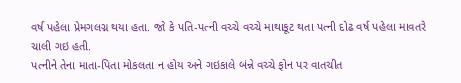વર્ષ પહેલા પ્રેમગલગ્ન થયા હતા. જો કે પતિ-પત્ની વચ્ચે વચ્ચે માથાકૂટ થતા પત્ની દોઢ વર્ષ પહેલા માવતરે ચાલી ગઇ હતી.
પત્નીને તેના માતા-પિતા મોકલતા ન હોય અને ગઇકાલે બંન્ને વચ્ચે ફોન પર વાતચીત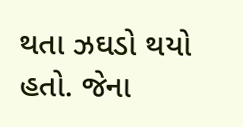થતા ઝઘડો થયો હતો. જેના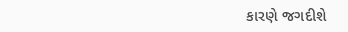કારણે જગદીશે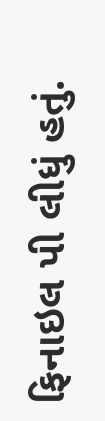ફિનાઇલ પી લીધું હતું.